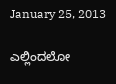January 25, 2013

ಎಲ್ಲಿಂದಲೋ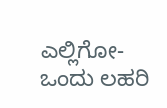ಎಲ್ಲಿಗೋ- ಒಂದು ಲಹರಿ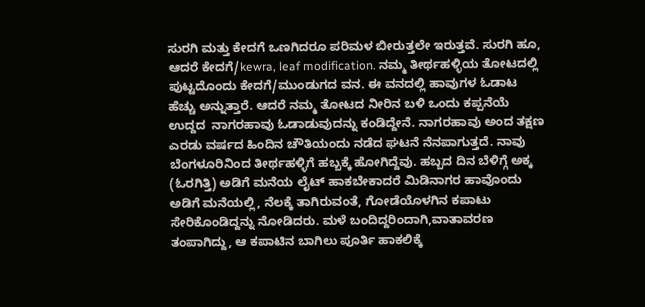ಸುರಗಿ ಮತ್ತು ಕೇದಗೆ ಒಣಗಿದರೂ ಪರಿಮಳ ಬೀರುತ್ತಲೇ ಇರುತ್ತವೆ. ಸುರಗಿ ಹೂ, ಆದರೆ ಕೇದಗೆ/kewra, leaf modification. ನಮ್ಮ ತೀರ್ಥಹಳ್ಳಿಯ ತೋಟದಲ್ಲಿ ಪುಟ್ಟದೊಂದು ಕೇದಗೆ/ಮುಂಡುಗದ ವನ. ಈ ವನದಲ್ಲಿ ಹಾವುಗಳ ಓಡಾಟ ಹೆಚ್ಚು ಅನ್ನುತ್ತಾರೆ. ಆದರೆ ನಮ್ಮ ತೋಟದ ನೀರಿನ ಬಳಿ ಒಂದು ಕಪ್ಪನೆಯೆ ಉದ್ದದ  ನಾಗರಹಾವು ಓಡಾಡುವುದನ್ನು ಕಂಡಿದ್ದೇನೆ. ನಾಗರಹಾವು ಅಂದ ತಕ್ಷಣ ಎರಡು ವರ್ಷದ ಹಿಂದಿನ ಚೌತಿಯಂದು ನಡೆದ ಘಟನೆ ನೆನಪಾಗುತ್ತದೆ. ನಾವು ಬೆಂಗಳೂರಿನಿಂದ ತೀರ್ಥಹಳ್ಳಿಗೆ ಹಬ್ಬಕ್ಕೆ ಹೋಗಿದ್ದೆವು. ಹಬ್ಬದ ದಿನ ಬೆಳಿಗ್ಗೆ ಅಕ್ಕ (ಓರಗಿತ್ತಿ) ಅಡಿಗೆ ಮನೆಯ ಲೈಟ್ ಹಾಕಬೇಕಾದರೆ ಮಿಡಿನಾಗರ ಹಾವೊಂದು ಅಡಿಗೆ ಮನೆಯಲ್ಲಿ, ನೆಲಕ್ಕೆ ತಾಗಿರುವಂತೆ, ಗೋಡೆಯೊಳಗಿನ ಕಪಾಟು ಸೇರಿಕೊಂಡಿದ್ದನ್ನು ನೋಡಿದರು. ಮಳೆ ಬಂದಿದ್ದರಿಂದಾಗಿ,ವಾತಾವರಣ ತಂಪಾಗಿದ್ದು, ಆ ಕಪಾಟಿನ ಬಾಗಿಲು ಪೂರ್ತಿ ಹಾಕಲಿಕ್ಕೆ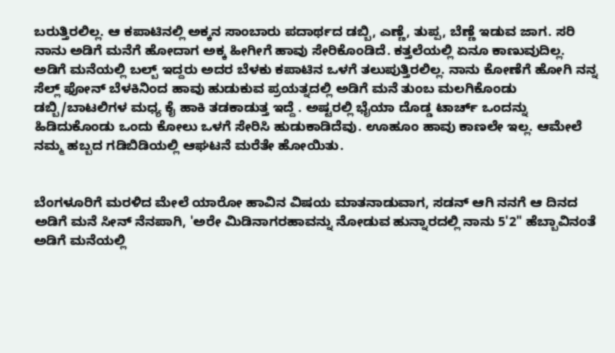ಬರುತ್ತಿರಲಿಲ್ಲ. ಆ ಕಪಾಟಿನಲ್ಲಿ ಅಕ್ಕನ ಸಾಂಬಾರು ಪದಾರ್ಥದ ಡಬ್ಬಿ, ಎಣ್ಣೆ, ತುಪ್ಪ, ಬೆಣ್ಣೆ ಇಡುವ ಜಾಗ. ಸರಿ ನಾನು ಅಡಿಗೆ ಮನೆಗೆ ಹೋದಾಗ ಅಕ್ಕ ಹೀಗೀಗೆ ಹಾವು ಸೇರಿಕೊಂಡಿದೆ. ಕತ್ತಲೆಯಲ್ಲಿ ಏನೂ ಕಾಣುವುದಿಲ್ಲ. ಅಡಿಗೆ ಮನೆಯಲ್ಲಿ ಬಲ್ಬ್ ಇದ್ದರು ಅದರ ಬೆಳಕು ಕಪಾಟಿನ ಒಳಗೆ ತಲುಪುತ್ತಿರಲಿಲ್ಲ. ನಾನು ಕೋಣೆಗೆ ಹೋಗಿ ನನ್ನ ಸೆಲ್ಲ್ ಫೋನ್ ಬೆಳಕಿನಿಂದ ಹಾವು ಹುಡುಕುವ ಪ್ರಯತ್ನದಲ್ಲಿ ಅಡಿಗೆ ಮನೆ ತುಂಬ ಮಲಗಿಕೊಂಡು ಡಬ್ಬಿ/ಬಾಟಲಿಗಳ ಮಧ್ಯ ಕೈ ಹಾಕಿ ತಡಕಾಡುತ್ತ ಇದ್ದೆ . ಅಷ್ಟರಲ್ಲಿ ಭೈಯಾ ದೊಡ್ಡ ಟಾರ್ಚ್ ಒಂದನ್ನು ಹಿಡಿದುಕೊಂಡು ಒಂದು ಕೋಲು ಒಳಗೆ ಸೇರಿಸಿ ಹುಡುಕಾಡಿದೆವು. ಊಹೂಂ ಹಾವು ಕಾಣಲೇ ಇಲ್ಲ. ಆಮೇಲೆ ನಮ್ಮ ಹಬ್ಬದ ಗಡಿಬಿಡಿಯಲ್ಲಿ ಆಘಟನೆ ಮರೆತೇ ಹೋಯಿತು.


ಬೆಂಗಳೂರಿಗೆ ಮರಳಿದ ಮೇಲೆ ಯಾರೋ ಹಾವಿನ ವಿಷಯ ಮಾತನಾಡುವಾಗ, ಸಡನ್ ಆಗಿ ನನಗೆ ಆ ದಿನದ ಅಡಿಗೆ ಮನೆ ಸೀನ್ ನೆನಪಾಗಿ, 'ಅರೇ ಮಿಡಿನಾಗರಹಾವನ್ನು ನೋಡುವ ಹುನ್ನಾರದಲ್ಲಿ ನಾನು 5'2" ಹೆಬ್ಬಾವಿನಂತೆ ಅಡಿಗೆ ಮನೆಯಲ್ಲಿ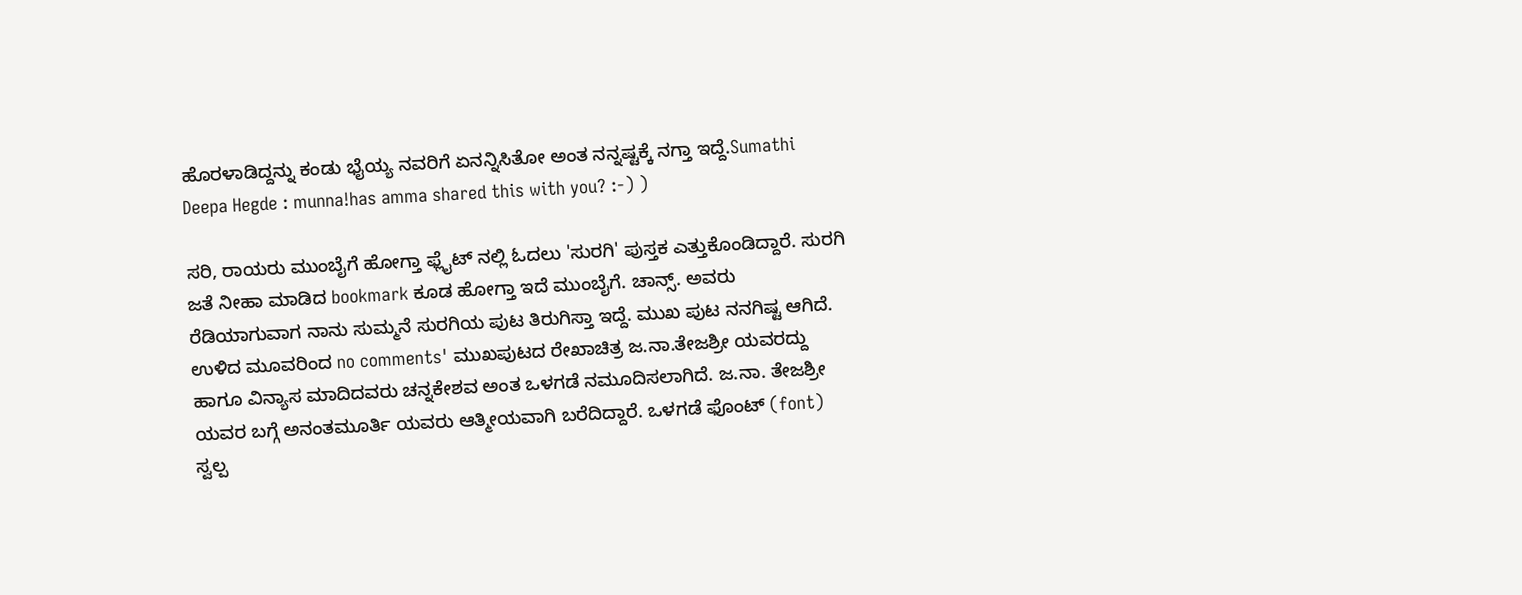ಹೊರಳಾಡಿದ್ದನ್ನು ಕಂಡು ಭೈಯ್ಯ ನವರಿಗೆ ಏನನ್ನಿಸಿತೋ ಅಂತ ನನ್ನಷ್ಟಕ್ಕೆ ನಗ್ತಾ ಇದ್ದೆ.Sumathi Deepa Hegde : munna!has amma shared this with you? :-) )

ಸರಿ, ರಾಯರು ಮುಂಬೈಗೆ ಹೋಗ್ತಾ ಫ್ಲೈಟ್ ನಲ್ಲಿ ಓದಲು 'ಸುರಗಿ' ಪುಸ್ತಕ ಎತ್ತುಕೊಂಡಿದ್ದಾರೆ. ಸುರಗಿ ಜತೆ ನೀಹಾ ಮಾಡಿದ bookmark ಕೂಡ ಹೋಗ್ತಾ ಇದೆ ಮುಂಬೈಗೆ. ಚಾನ್ಸ್. ಅವರು ರೆಡಿಯಾಗುವಾಗ ನಾನು ಸುಮ್ಮನೆ ಸುರಗಿಯ ಪುಟ ತಿರುಗಿಸ್ತಾ ಇದ್ದೆ. ಮುಖ ಪುಟ ನನಗಿಷ್ಟ ಆಗಿದೆ. ಉಳಿದ ಮೂವರಿಂದ no comments' ಮುಖಪುಟದ ರೇಖಾಚಿತ್ರ ಜ.ನಾ.ತೇಜಶ್ರೀ ಯವರದ್ದು ಹಾಗೂ ವಿನ್ಯಾಸ ಮಾದಿದವರು ಚನ್ನಕೇಶವ ಅಂತ ಒಳಗಡೆ ನಮೂದಿಸಲಾಗಿದೆ. ಜ.ನಾ. ತೇಜಶ್ರೀ ಯವರ ಬಗ್ಗೆ ಅನಂತಮೂರ್ತಿ ಯವರು ಆತ್ಮೀಯವಾಗಿ ಬರೆದಿದ್ದಾರೆ. ಒಳಗಡೆ ಫೊಂಟ್ (font) ಸ್ವಲ್ಪ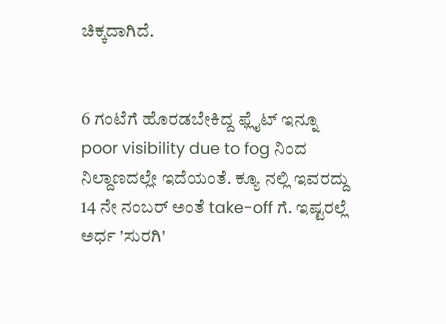ಚಿಕ್ಕದಾಗಿದೆ.


6 ಗಂಟೆಗೆ ಹೊರಡಬೇಕಿದ್ದ ಫ್ಲೈಟ್ ಇನ್ನೂ poor visibility due to fog ನಿಂದ ನಿಲ್ದಾಣದಲ್ಲೇ ಇದೆಯಂತೆ. ಕ್ಯೂ ನಲ್ಲಿ ಇವರದ್ದು 14 ನೇ ನಂಬರ್ ಅಂತೆ take-off ಗೆ. ಇಷ್ಟರಲ್ಲೆ ಅರ್ಧ 'ಸುರಗಿ'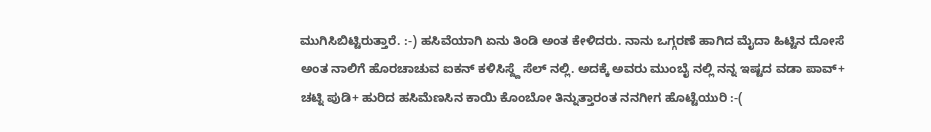ಮುಗಿಸಿಬಿಟ್ಟಿರುತ್ತಾರೆ. :-) ಹಸಿವೆಯಾಗಿ ಏನು ತಿಂಡಿ ಅಂತ ಕೇಳಿದರು. ನಾನು ಒಗ್ಗರಣೆ ಹಾಗಿದ ಮೈದಾ ಹಿಟ್ಟಿನ ದೋಸೆ ಅಂತ ನಾಲಿಗೆ ಹೊರಚಾಚುವ ಐಕನ್ ಕಳಿಸಿಸ್ದ್ದೆ ಸೆಲ್ ನಲ್ಲಿ. ಅದಕ್ಕೆ ಅವರು ಮುಂಬೈ ನಲ್ಲಿ ನನ್ನ ಇಷ್ಟದ ವಡಾ ಪಾವ್+ ಚಟ್ನಿ ಪುಡಿ+ ಹುರಿದ ಹಸಿಮೆಣಸಿನ ಕಾಯಿ ಕೊಂಬೋ ತಿನ್ನುತ್ತಾರಂತ ನನಗೀಗ ಹೊಟ್ಟೆಯುರಿ :-(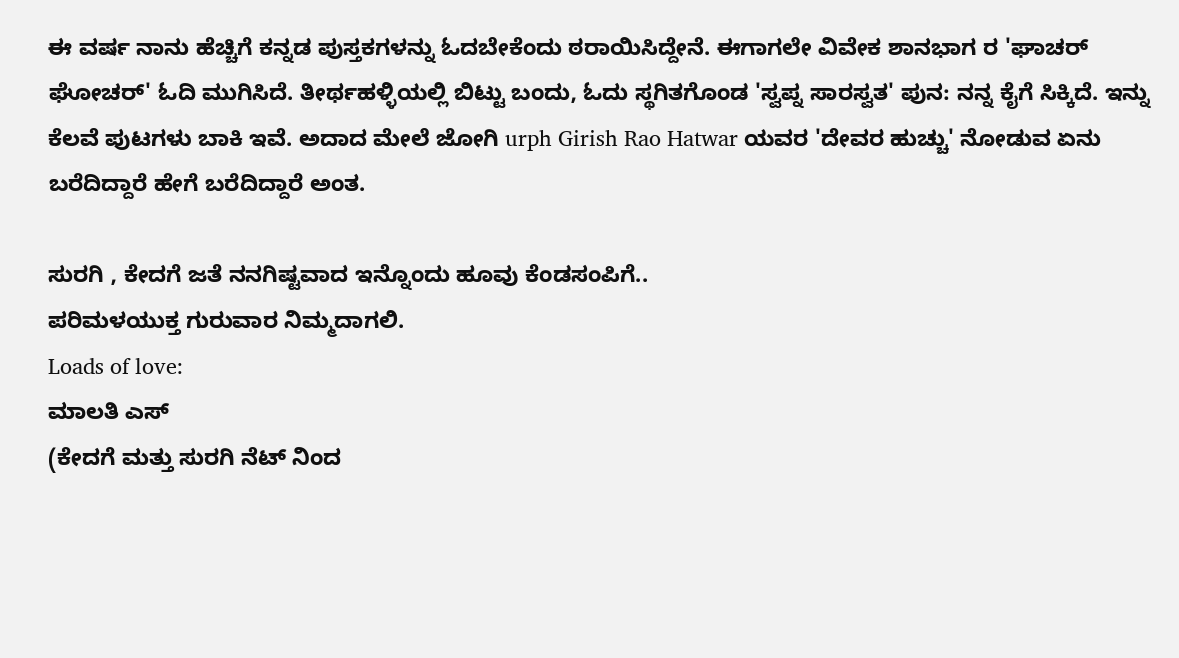ಈ ವರ್ಷ ನಾನು ಹೆಚ್ಚಿಗೆ ಕನ್ನಡ ಪುಸ್ತಕಗಳನ್ನು ಓದಬೇಕೆಂದು ಠರಾಯಿಸಿದ್ದೇನೆ. ಈಗಾಗಲೇ ವಿವೇಕ ಶಾನಭಾಗ ರ 'ಘಾಚರ್ ಘೋಚರ್' ಓದಿ ಮುಗಿಸಿದೆ. ತೀರ್ಥಹಳ್ಳಿಯಲ್ಲಿ ಬಿಟ್ಟು ಬಂದು, ಓದು ಸ್ಥಗಿತಗೊಂಡ 'ಸ್ವಪ್ನ ಸಾರಸ್ವತ' ಪುನ: ನನ್ನ ಕೈಗೆ ಸಿಕ್ಕಿದೆ. ಇನ್ನು ಕೆಲವೆ ಪುಟಗಳು ಬಾಕಿ ಇವೆ. ಅದಾದ ಮೇಲೆ ಜೋಗಿ urph Girish Rao Hatwar ಯವರ 'ದೇವರ ಹುಚ್ಚು' ನೋಡುವ ಏನು ಬರೆದಿದ್ದಾರೆ ಹೇಗೆ ಬರೆದಿದ್ದಾರೆ ಅಂತ.

ಸುರಗಿ , ಕೇದಗೆ ಜತೆ ನನಗಿಷ್ಟವಾದ ಇನ್ನೊಂದು ಹೂವು ಕೆಂಡಸಂಪಿಗೆ..
ಪರಿಮಳಯುಕ್ತ ಗುರುವಾರ ನಿಮ್ಮದಾಗಲಿ.
Loads of love:
ಮಾಲತಿ ಎಸ್
(ಕೇದಗೆ ಮತ್ತು ಸುರಗಿ ನೆಟ್ ನಿಂದ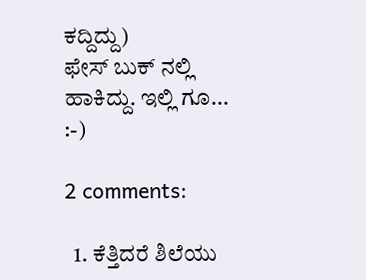ಕದ್ದಿದ್ದು)
ಫೇಸ್ ಬುಕ್ ನಲ್ಲಿ ಹಾಕಿದ್ದು. ಇಲ್ಲಿ ಗೂ...
:-)

2 comments:

  1. ಕೆತ್ತಿದರೆ ಶಿಲೆಯು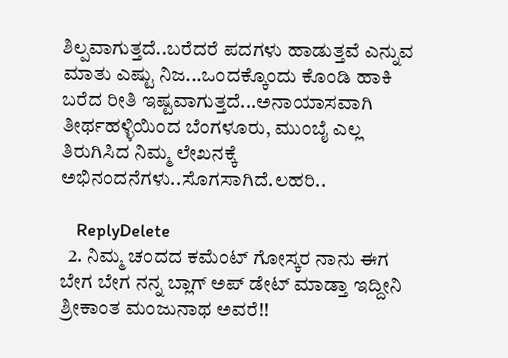ಶಿಲ್ಪವಾಗುತ್ತದೆ..ಬರೆದರೆ ಪದಗಳು ಹಾಡುತ್ತವೆ ಎನ್ನುವ ಮಾತು ಎಷ್ಟು ನಿಜ...ಒಂದಕ್ಕೊಂದು ಕೊಂಡಿ ಹಾಕಿ ಬರೆದ ರೀತಿ ಇಷ್ಟವಾಗುತ್ತದೆ...ಅನಾಯಾಸವಾಗಿ ತೀರ್ಥಹಳ್ಳಿಯಿಂದ ಬೆಂಗಳೂರು, ಮುಂಬೈ ಎಲ್ಲ ತಿರುಗಿಸಿದ ನಿಮ್ಮ ಲೇಖನಕ್ಕೆ ಅಭಿನಂದನೆಗಳು..ಸೊಗಸಾಗಿದೆ.ಲಹರಿ..

    ReplyDelete
  2. ನಿಮ್ಮ ಚಂದದ ಕಮೆಂಟ್ ಗೋಸ್ಕರ ನಾನು ಈಗ ಬೇಗ ಬೇಗ ನನ್ನ ಬ್ಲಾಗ್ ಅಪ್ ಡೇಟ್ ಮಾಡ್ತಾ ಇದ್ದೀನಿ ಶ್ರೀಕಾಂತ ಮಂಜುನಾಥ ಅವರೆ!!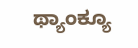ಥ್ಯಾಂಕ್ಯೂ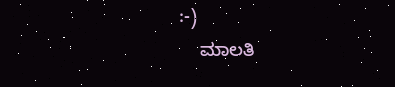:-)
    ಮಾಲತಿ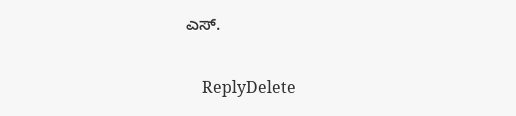ಎಸ್.

    ReplyDelete